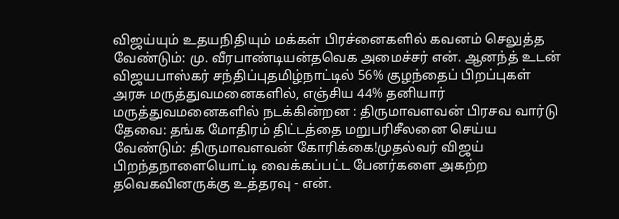விஜய்யும் உதயநிதியும் மக்கள் பிரச்னைகளில் கவனம் செலுத்த வேண்டும்: மு. வீரபாண்டியன்தவெக அமைச்சர் என். ஆனந்த் உடன் விஜயபாஸ்கர் சந்திப்புதமிழ்நாட்டில் 56% குழந்தைப் பிறப்புகள் அரசு மருத்துவமனைகளில், எஞ்சிய 44% தனியார் மருத்துவமனைகளில் நடக்கின்றன : திருமாவளவன் பிரசவ வார்டு தேவை: தங்க மோதிரம் திட்டத்தை மறுபரிசீலனை செய்ய வேண்டும்: திருமாவளவன் கோரிக்கை!முதல்வர் விஜய் பிறந்தநாளையொட்டி வைக்கப்பட்ட பேனர்களை அகற்ற தவெகவினருக்கு உத்தரவு - என்.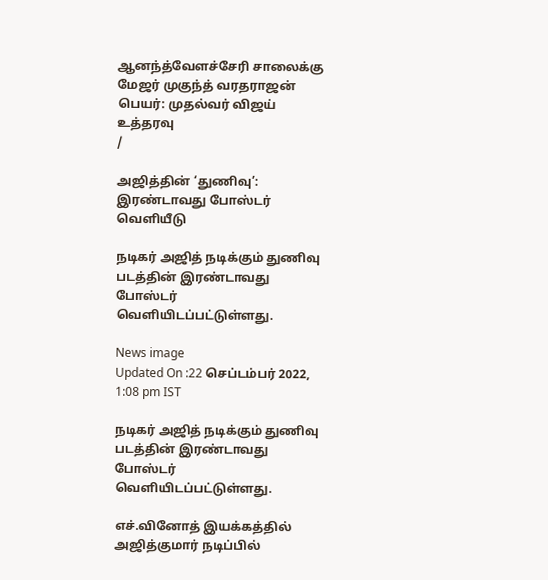ஆனந்த்வேளச்சேரி சாலைக்கு மேஜர் முகுந்த் வரதராஜன் பெயர்: முதல்வர் விஜய் உத்தரவு
/

அஜித்தின் ‘துணிவு’: இரண்டாவது போஸ்டர் வெளியீடு

நடிகர் அஜித் நடிக்கும் துணிவு படத்தின் இரண்டாவது போஸ்டர் வெளியிடப்பட்டுள்ளது.

News image
Updated On :22 செப்டம்பர் 2022, 1:08 pm IST

நடிகர் அஜித் நடிக்கும் துணிவு படத்தின் இரண்டாவது போஸ்டர் வெளியிடப்பட்டுள்ளது.

எச்.வினோத் இயக்கத்தில் அஜித்குமார் நடிப்பில்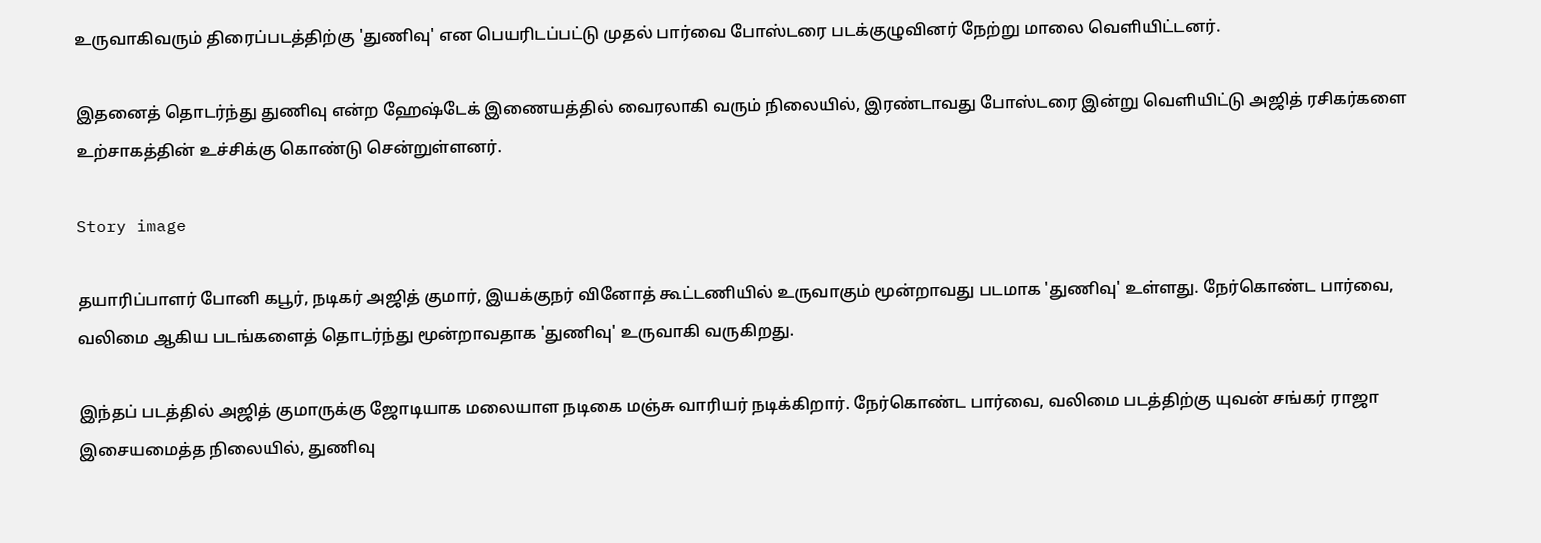உருவாகிவரும் திரைப்படத்திற்கு 'துணிவு' என பெயரிடப்பட்டு முதல் பார்வை போஸ்டரை படக்குழுவினர் நேற்று மாலை வெளியிட்டனர்.

இதனைத் தொடர்ந்து துணிவு என்ற ஹேஷ்டேக் இணையத்தில் வைரலாகி வரும் நிலையில், இரண்டாவது போஸ்டரை இன்று வெளியிட்டு அஜித் ரசிகர்களை உற்சாகத்தின் உச்சிக்கு கொண்டு சென்றுள்ளனர்.

Story image

தயாரிப்பாளர் போனி கபூர், நடிகர் அஜித் குமார், இயக்குநர் வினோத் கூட்டணியில் உருவாகும் மூன்றாவது படமாக 'துணிவு' உள்ளது. நேர்கொண்ட பார்வை, வலிமை ஆகிய படங்களைத் தொடர்ந்து மூன்றாவதாக 'துணிவு' உருவாகி வருகிறது.

இந்தப் படத்தில் அஜித் குமாருக்கு ஜோடியாக மலையாள நடிகை மஞ்சு வாரியர் நடிக்கிறார். நேர்கொண்ட பார்வை, வலிமை படத்திற்கு யுவன் சங்கர் ராஜா இசையமைத்த நிலையில், துணிவு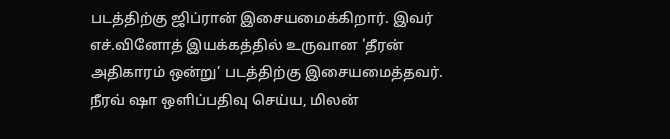படத்திற்கு ஜிப்ரான் இசையமைக்கிறார். இவர் எச்.வினோத் இயக்கத்தில் உருவான 'தீரன் அதிகாரம் ஒன்று’ படத்திற்கு இசையமைத்தவர். நீரவ் ஷா ஒளிப்பதிவு செய்ய, மிலன்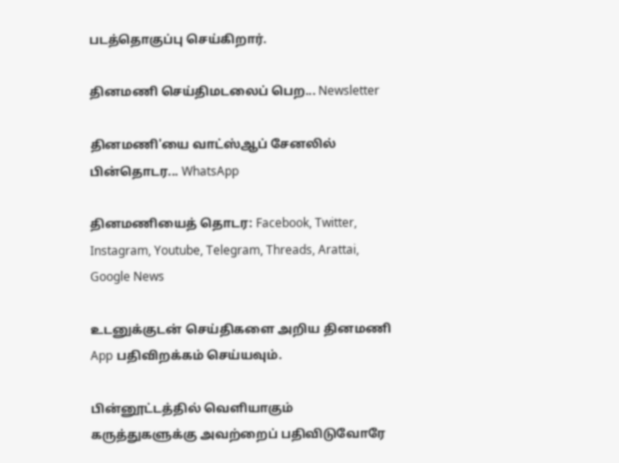படத்தொகுப்பு செய்கிறார்.

தினமணி செய்திமடலைப் பெற... Newsletter

தினமணி'யை வாட்ஸ்ஆப் சேனலில் பின்தொடர... WhatsApp

தினமணியைத் தொடர: Facebook, Twitter, Instagram, Youtube, Telegram, Threads, Arattai, Google News

உடனுக்குடன் செய்திகளை அறிய தினமணி App பதிவிறக்கம் செய்யவும்.

பின்னூட்டத்தில் வெளியாகும் கருத்துகளுக்கு அவற்றைப் பதிவிடுவோரே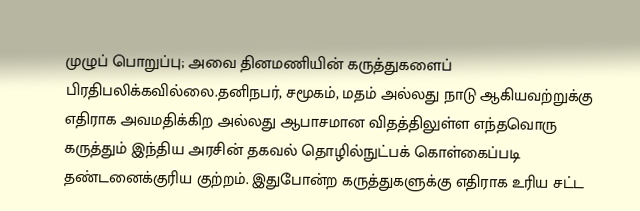முழுப் பொறுப்பு; அவை தினமணியின் கருத்துகளைப் பிரதிபலிக்கவில்லை.தனிநபர், சமூகம், மதம் அல்லது நாடு ஆகியவற்றுக்கு எதிராக அவமதிக்கிற அல்லது ஆபாசமான விதத்திலுள்ள எந்தவொரு கருத்தும் இந்திய அரசின் தகவல் தொழில்நுட்பக் கொள்கைப்படி தண்டனைக்குரிய குற்றம். இதுபோன்ற கருத்துகளுக்கு எதிராக உரிய சட்ட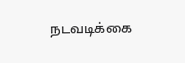நடவடிக்கை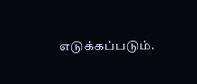எடுக்கப்படும்.